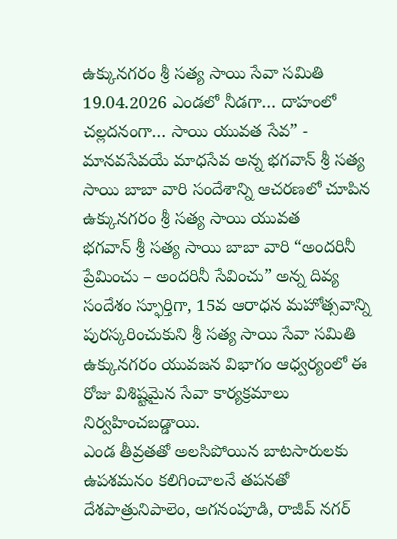ఉక్కునగరం శ్రీ సత్య సాయి సేవా సమితి 19.04.2026 ఎండలో నీడగా… దాహంలో చల్లదనంగా… సాయి యువత సేవ” - మానవసేవయే మాధసేవ అన్న భగవాన్ శ్రీ సత్య సాయి బాబా వారి సందేశాన్ని ఆచరణలో చూపిన ఉక్కునగరం శ్రీ సత్య సాయి యువత
భగవాన్ శ్రీ సత్య సాయి బాబా వారి “అందరినీ ప్రేమించు – అందరినీ సేవించు” అన్న దివ్య సందేశం స్ఫూర్తిగా, 15వ ఆరాధన మహోత్సవాన్ని పురస్కరించుకుని శ్రీ సత్య సాయి సేవా సమితి ఉక్కునగరం యువజన విభాగం ఆధ్వర్యంలో ఈ రోజు విశిష్టమైన సేవా కార్యక్రమాలు నిర్వహించబడ్డాయి.
ఎండ తీవ్రతతో అలసిపోయిన బాటసారులకు ఉపశమనం కలిగించాలనే తపనతో దేశపాత్రునిపాలెం, అగనంపూడి, రాజీవ్ నగర్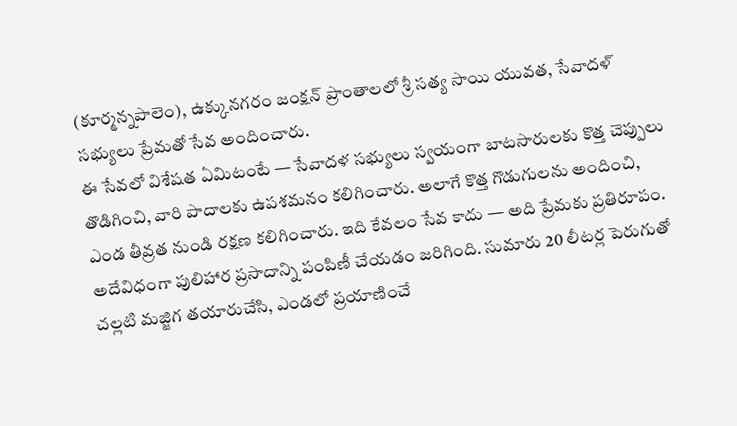(కూర్మన్నపాలెం), ఉక్కునగరం జంక్షన్ ప్రాంతాలలో శ్రీ సత్య సాయి యువత, సేవాదళ్ సభ్యులు ప్రేమతో సేవ అందించారు.
ఈ సేవలో విశేషత ఏమిటంటే — సేవాదళ సభ్యులు స్వయంగా బాటసారులకు కొత్త చెప్పులు తొడిగించి, వారి పాదాలకు ఉపశమనం కలిగించారు. అలాగే కొత్త గొడుగులను అందించి, ఎండ తీవ్రత నుండి రక్షణ కలిగించారు. ఇది కేవలం సేవ కాదు — అది ప్రేమకు ప్రతిరూపం.
అదేవిధంగా పులిహార ప్రసాదాన్ని పంపిణీ చేయడం జరిగింది. సుమారు 20 లీటర్ల పెరుగుతో చల్లటి మజ్జిగ తయారుచేసి, ఎండలో ప్రయాణించే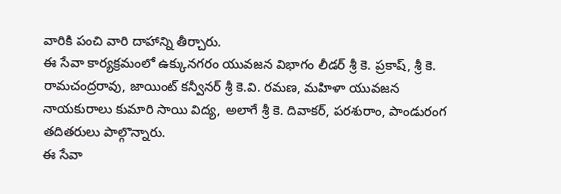వారికి పంచి వారి దాహాన్ని తీర్చారు.
ఈ సేవా కార్యక్రమంలో ఉక్కునగరం యువజన విభాగం లీడర్ శ్రీ కె. ప్రకాష్, శ్రీ కె. రామచంద్రరావు, జాయింట్ కన్వీనర్ శ్రీ కె.వి. రమణ, మహిళా యువజన నాయకురాలు కుమారి సాయి విద్య, అలాగే శ్రీ కె. దివాకర్, పరశురాం, పాండురంగ తదితరులు పాల్గొన్నారు.
ఈ సేవా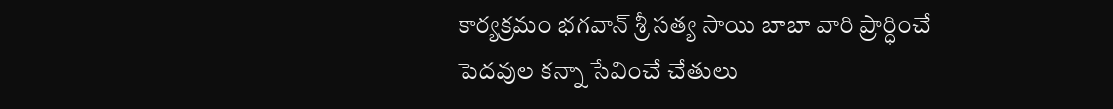కార్యక్రమం భగవాన్ శ్రీ సత్య సాయి బాబా వారి ప్రార్ధించే పెదవుల కన్నా సేవించే చేతులు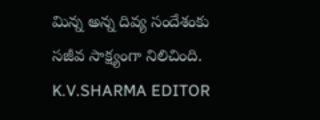మిన్న అన్న దివ్య సందేశంకు సజీవ సాక్ష్యంగా నిలిచింది.
K.V.SHARMA EDITOR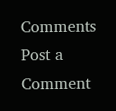Comments
Post a Comment